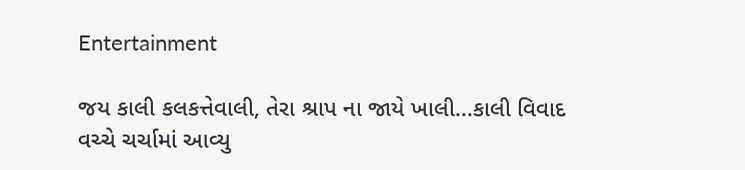Entertainment

જય કાલી કલકત્તેવાલી, તેરા શ્રાપ ના જાયે ખાલી...કાલી વિવાદ વચ્ચે ચર્ચામાં આવ્યુ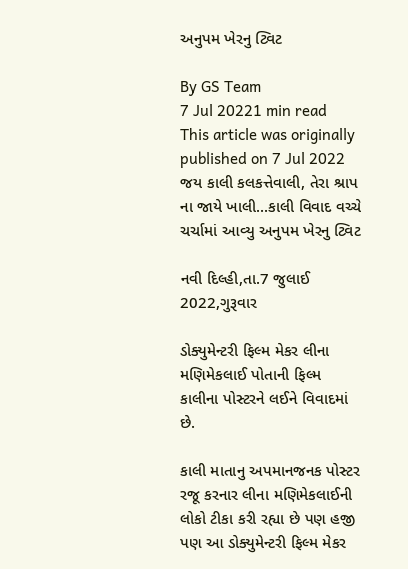અનુપમ ખેરનુ ટ્વિટ

By GS Team
7 Jul 20221 min read
This article was originally published on 7 Jul 2022
જય કાલી કલકત્તેવાલી, તેરા શ્રાપ ના જાયે ખાલી...કાલી વિવાદ વચ્ચે ચર્ચામાં આવ્યુ અનુપમ ખેરનુ ટ્વિટ

નવી દિલ્હી,તા.7 જુલાઈ 2022,ગુરૂવાર

ડોક્યુમેન્ટરી ફિલ્મ મેકર લીના મણિમેકલાઈ પોતાની ફિલ્મ કાલીના પોસ્ટરને લઈને વિવાદમાં છે.

કાલી માતાનુ અપમાનજનક પોસ્ટર રજૂ કરનાર લીના મણિમેકલાઈની લોકો ટીકા કરી રહ્યા છે પણ હજી પણ આ ડોક્યુમેન્ટરી ફિલ્મ મેકર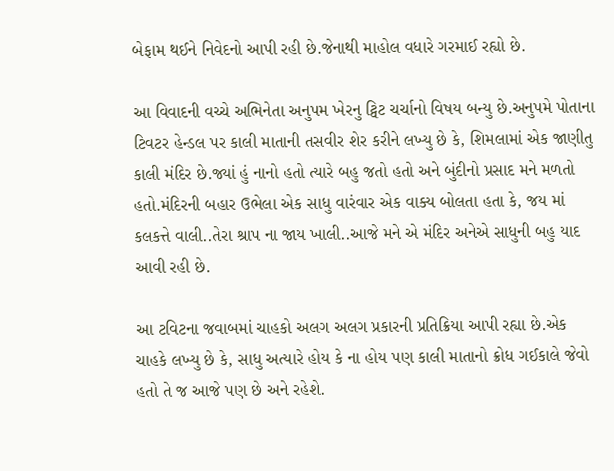બેફામ થઈને નિવેદનો આપી રહી છે.જેનાથી માહોલ વધારે ગરમાઈ રહ્યો છે.

આ વિવાદની વચ્ચે અભિનેતા અનુપમ ખેરનુ ટ્વિટ ચર્ચાનો વિષય બન્યુ છે.અનુપમે પોતાના ટિવટર હેન્ડલ પર કાલી માતાની તસવીર શેર કરીને લખ્યુ છે કે, શિમલામાં એક જાણીતુ કાલી મંદિર છે.જ્યાં હું નાનો હતો ત્યારે બહુ જતો હતો અને બુંદીનો પ્રસાદ મને મળતો હતો.મંદિરની બહાર ઉભેલા એક સાધુ વારંવાર એક વાક્ય બોલતા હતા કે, જય માં કલકત્તે વાલી..તેરા શ્રાપ ના જાય ખાલી..આજે મને એ મંદિર અનેએ સાધુની બહુ યાદ આવી રહી છે.

આ ટવિટના જવાબમાં ચાહકો અલગ અલગ પ્રકારની પ્રતિક્રિયા આપી રહ્યા છે.એક ચાહકે લખ્યુ છે કે, સાધુ અત્યારે હોય કે ના હોય પણ કાલી માતાનો ક્રોધ ગઈકાલે જેવો હતો તે જ આજે પણ છે અને રહેશે.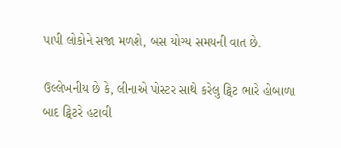પાપી લોકોને સજા મળશે, બસ યોગ્ય સમયની વાત છે.

ઉલ્લેખનીય છે કે, લીનાએ પોસ્ટર સાથે કરેલુ ટ્વિટ ભારે હોબાળા બાદ ટ્વિટરે હટાવી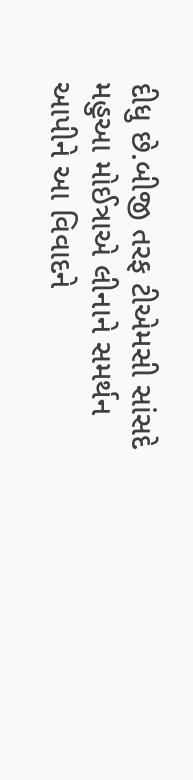દીધુ છે.બીજી તરફ ટીએમસી સાંસદે મહુઆ મોઈત્રાએ લીનાને સમર્થન આપીને આ વિવાદને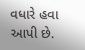વધારે હવા આપી છે.